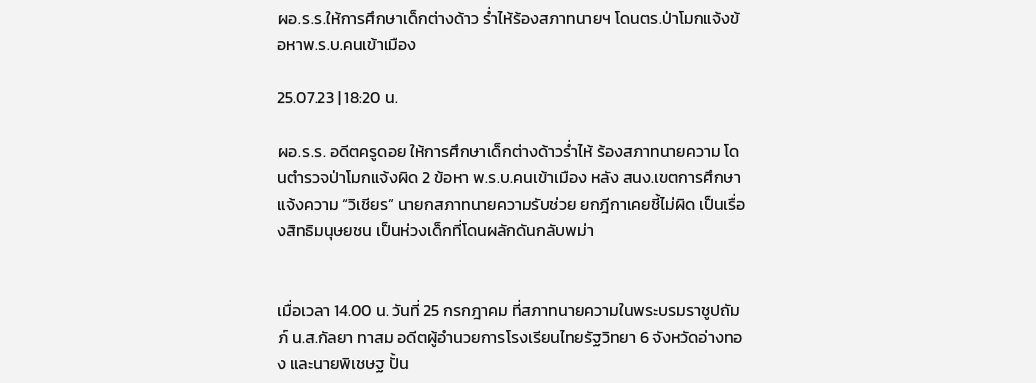ผอ.ร.ร.ให้การศึกษาเด็กต่างด้าว ร่ำไห้ร้องสภาทนายฯ โดนตร.ป่าโมกแจ้งข้อหาพ.ร.บ.คนเข้าเมือง

25.07.23 | 18:20 น.

ผอ.ร.ร. อดีตครูดอย ให้การศึกษาเด็กต่างด้าวร่ำไห้ ร้องสภาทนายความ โดนตำรวจป่าโมกแจ้งผิด 2 ข้อหา พ.ร.บ.คนเข้าเมือง หลัง สนง.เขตการศึกษาแจ้งความ “วิเชียร” นายกสภาทนายความรับช่วย ยกฎีกาเคยชี้ไม่ผิด เป็นเรื่องสิทธิมนุษยชน เป็นห่วงเด็กที่โดนผลักดันกลับพม่า


เมื่อเวลา 14.00 น. วันที่ 25 กรกฎาคม ที่สภาทนายความในพระบรมราชูปถัมภ์ น.ส.กัลยา ทาสม อดีตผู้อำนวยการโรงเรียนไทยรัฐวิทยา 6 จังหวัดอ่างทอง และนายพิเชษฐ ปั้น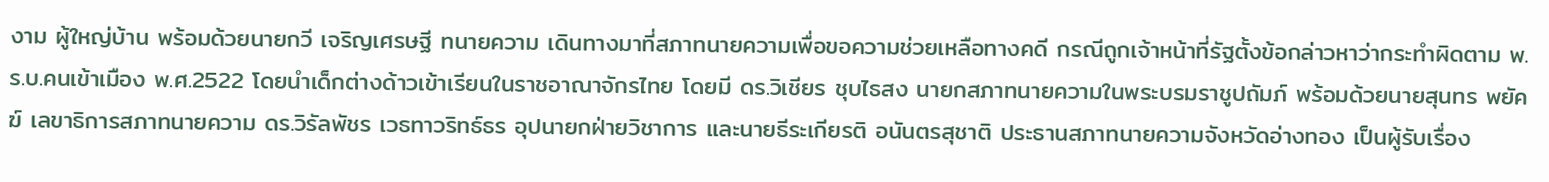งาม ผู้ใหญ่บ้าน พร้อมด้วยนายกวี เจริญเศรษฐี ทนายความ เดินทางมาที่สภาทนายความเพื่อขอความช่วยเหลือทางคดี กรณีถูกเจ้าหน้าที่รัฐตั้งข้อกล่าวหาว่ากระทำผิดตาม พ.ร.บ.คนเข้าเมือง พ.ศ.2522 โดยนำเด็กต่างด้าวเข้าเรียนในราชอาณาจักรไทย โดยมี ดร.วิเชียร ชุบไธสง นายกสภาทนายความในพระบรมราชูปถัมภ์ พร้อมด้วยนายสุนทร พยัคฆ์ เลขาธิการสภาทนายความ ดร.วิรัลพัชร เวธทาวริทธ์ธร อุปนายกฝ่ายวิชาการ และนายธีระเกียรติ อนันตรสุชาติ ประธานสภาทนายความจังหวัดอ่างทอง เป็นผู้รับเรื่อง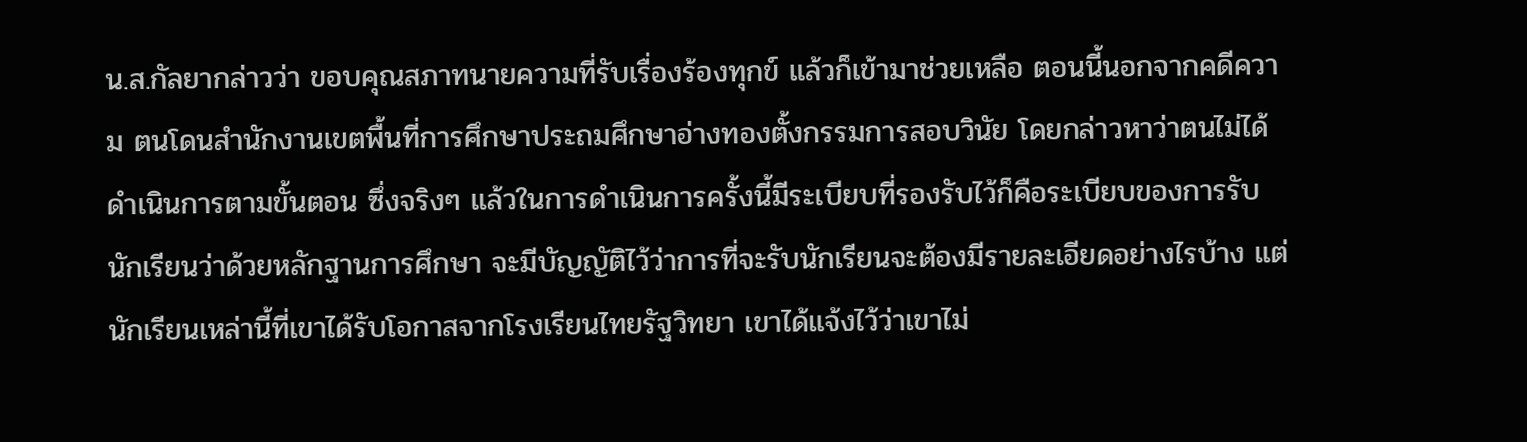น.ส.กัลยากล่าวว่า ขอบคุณสภาทนายความที่รับเรื่องร้องทุกข์ แล้วก็เข้ามาช่วยเหลือ ตอนนี้นอกจากคดีความ ตนโดนสํานักงานเขตพื้นที่การศึกษาประถมศึกษาอ่างทองตั้งกรรมการสอบวินัย โดยกล่าวหาว่าตนไม่ได้ดําเนินการตามขั้นตอน ซึ่งจริงๆ แล้วในการดําเนินการครั้งนี้มีระเบียบที่รองรับไว้ก็คือระเบียบของการรับนักเรียนว่าด้วยหลักฐานการศึกษา จะมีบัญญัติไว้ว่าการที่จะรับนักเรียนจะต้องมีรายละเอียดอย่างไรบ้าง แต่นักเรียนเหล่านี้ที่เขาได้รับโอกาสจากโรงเรียนไทยรัฐวิทยา เขาได้แจ้งไว้ว่าเขาไม่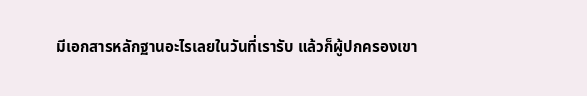มีเอกสารหลักฐานอะไรเลยในวันที่เรารับ แล้วก็ผู้ปกครองเขา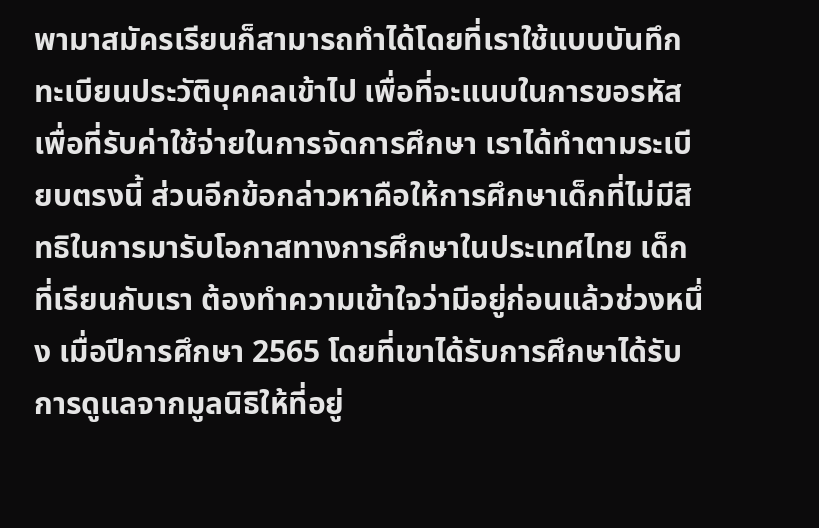พามาสมัครเรียนก็สามารถทําได้โดยที่เราใช้แบบบันทึกทะเบียนประวัติบุคคลเข้าไป เพื่อที่จะแนบในการขอรหัสเพื่อที่รับค่าใช้จ่ายในการจัดการศึกษา เราได้ทําตามระเบียบตรงนี้ ส่วนอีกข้อกล่าวหาคือให้การศึกษาเด็กที่ไม่มีสิทธิในการมารับโอกาสทางการศึกษาในประเทศไทย เด็กที่เรียนกับเรา ต้องทําความเข้าใจว่ามีอยู่ก่อนแล้วช่วงหนึ่ง เมื่อปีการศึกษา 2565 โดยที่เขาได้รับการศึกษาได้รับการดูแลจากมูลนิธิให้ที่อยู่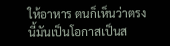ให้อาหาร ตนก็เห็นว่าตรงนี้มันเป็นโอกาสเป็นส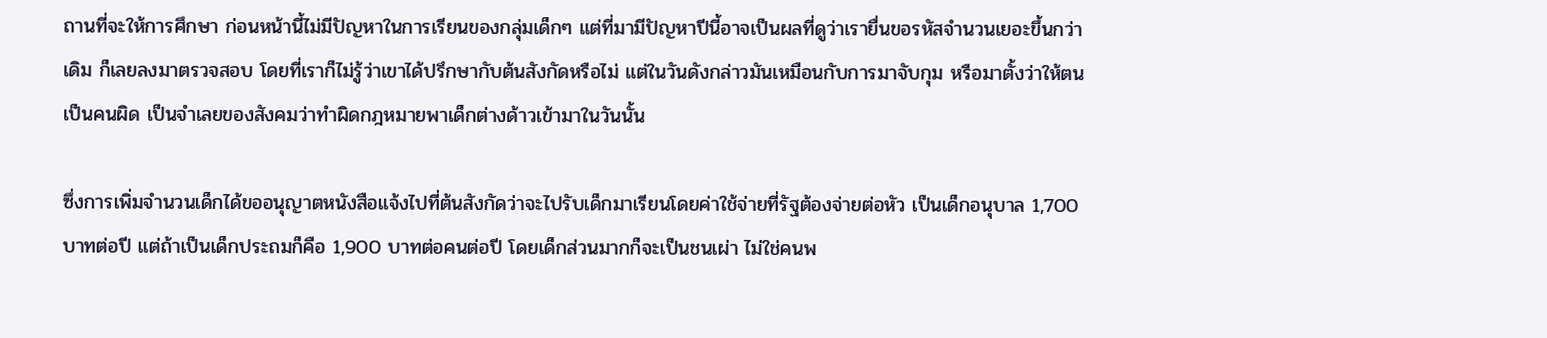ถานที่จะให้การศึกษา ก่อนหน้านี้ไม่มีปัญหาในการเรียนของกลุ่มเด็กๆ แต่ที่มามีปัญหาปีนี้อาจเป็นผลที่ดูว่าเรายื่นขอรหัสจํานวนเยอะขึ้นกว่าเดิม ก็เลยลงมาตรวจสอบ โดยที่เราก็ไม่รู้ว่าเขาได้ปรึกษากับต้นสังกัดหรือไม่ แต่ในวันดังกล่าวมันเหมือนกับการมาจับกุม หรือมาตั้งว่าให้ตนเป็นคนผิด เป็นจําเลยของสังคมว่าทําผิดกฎหมายพาเด็กต่างด้าวเข้ามาในวันนั้น

ซึ่งการเพิ่มจำนวนเด็กได้ขออนุญาตหนังสือแจ้งไปที่ต้นสังกัดว่าจะไปรับเด็กมาเรียนโดยค่าใช้จ่ายที่รัฐต้องจ่ายต่อหัว เป็นเด็กอนุบาล 1,700 บาทต่อปี แต่ถ้าเป็นเด็กประถมก็คือ 1,900 บาทต่อคนต่อปี โดยเด็กส่วนมากก็จะเป็นชนเผ่า ไม่ใช่คนพ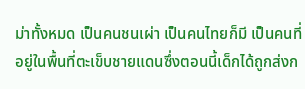ม่าทั้งหมด เป็นคนชนเผ่า เป็นคนไทยก็มี เป็นคนที่อยู่ในพื้นที่ตะเข็บชายแดนซึ่งตอนนี้เด็กได้ถูกส่งก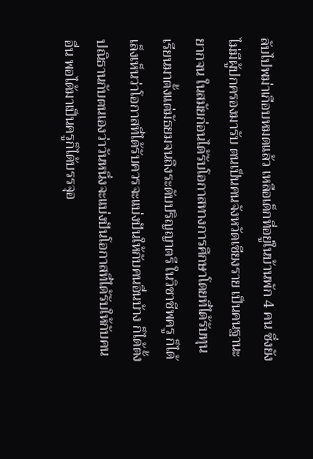ลับไปพม่าเกือบหมดแล้ว เหลือเด็กที่อยู่ในบ้านพัก 4 คน ซึ่งยังไม่มีผู้ปกครองมารับ ตนเป็นคนจังหวัดเชียงราย เป็นคนฐานะยากจน ในสมัยก่อนได้รับโอกาสทางการศึกษาโดยที่ได้รับทุนเรียนมาตั้งแต่มัธยมจนถึงระดับปริญญาตรี ในวิชาชีพครู ก็ได้เล็งเห็นว่าโอกาสที่ได้รับควรจะแบ่งปันให้กับคนอื่นบ้าง ก็ได้ตั้งปณิธานกับตนเองว่าวันหนึ่งจะแบ่งปันโอกาสที่ได้รับให้กับคนอื่น พอได้มาเป็นครูก็ได้บรรจุอ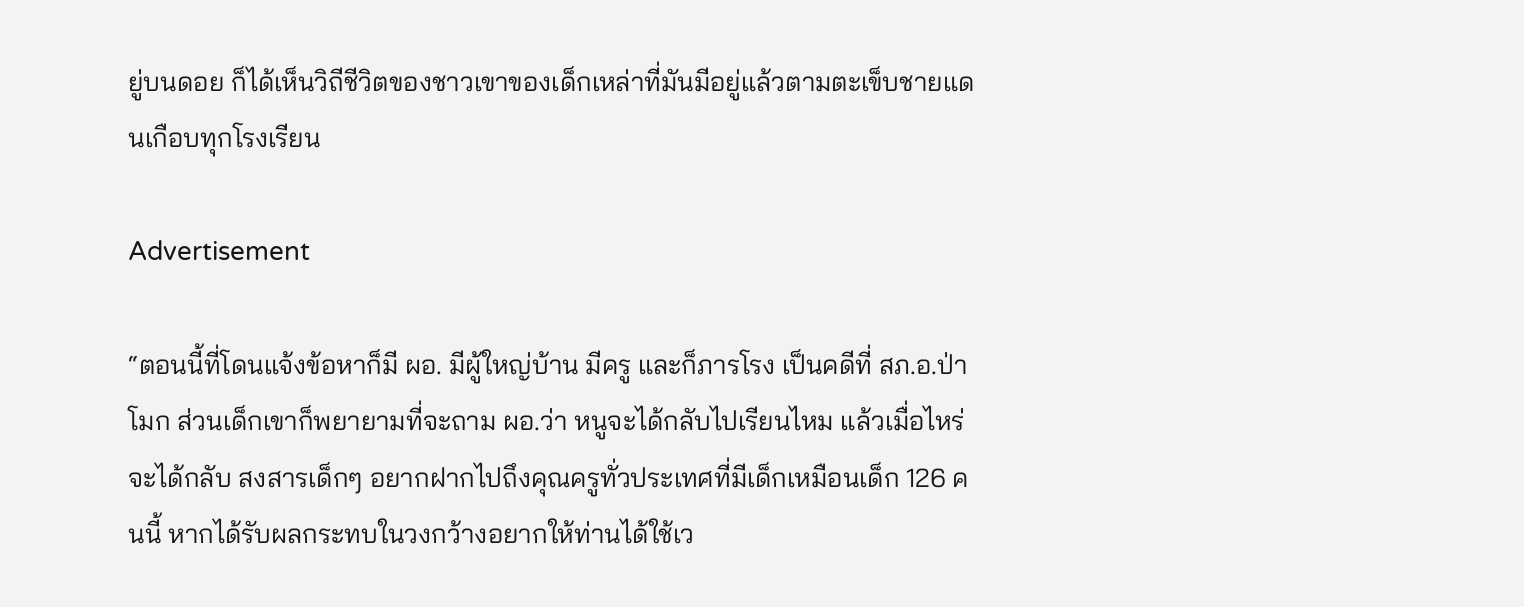ยู่บนดอย ก็ได้เห็นวิถีชีวิตของชาวเขาของเด็กเหล่าที่มันมีอยู่แล้วตามตะเข็บชายแดนเกือบทุกโรงเรียน

Advertisement

“ตอนนี้ที่โดนแจ้งข้อหาก็มี ผอ. มีผู้ใหญ่บ้าน มีครู และก็ภารโรง เป็นคดีที่ สภ.อ.ป่าโมก ส่วนเด็กเขาก็พยายามที่จะถาม ผอ.ว่า หนูจะได้กลับไปเรียนไหม แล้วเมื่อไหร่จะได้กลับ สงสารเด็กๆ อยากฝากไปถึงคุณครูทั่วประเทศที่มีเด็กเหมือนเด็ก 126 คนนี้ หากได้รับผลกระทบในวงกว้างอยากให้ท่านได้ใช้เว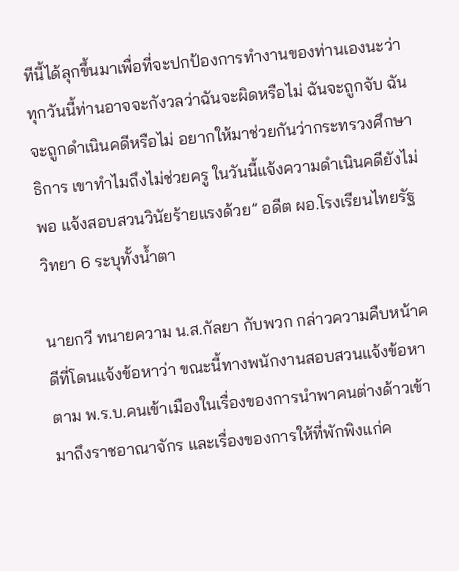ทีนี้ได้ลุกขึ้นมาเพื่อที่จะปกป้องการทํางานของท่านเองนะว่า ทุกวันนี้ท่านอาจจะกังวลว่าฉันจะผิดหรือไม่ ฉันจะถูกจับ ฉันจะถูกดําเนินคดีหรือไม่ อยากให้มาช่วยกันว่ากระทรวงศึกษาธิการ เขาทําไมถึงไม่ช่วยครู ในวันนี้แจ้งความดําเนินคดียังไม่พอ แจ้งสอบสวนวินัยร้ายแรงด้วย” อดีต ผอ.โรงเรียนไทยรัฐวิทยา 6 ระบุทั้งน้ำตา

นายกวี ทนายความ น.ส.กัลยา กับพวก กล่าวความคืบหน้าคดีที่โดนแจ้งข้อหาว่า ขณะนี้ทางพนักงานสอบสวนแจ้งข้อหาตาม พ.ร.บ.คนเข้าเมืองในเรื่องของการนําพาคนต่างด้าวเข้ามาถึงราชอาณาจักร และเรื่องของการให้ที่พักพิงแก่ค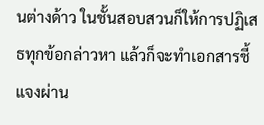นต่างด้าว ในชั้นสอบสวนก็ให้การปฏิเสธทุกข้อกล่าวหา แล้วก็จะทําเอกสารชี้แจงผ่าน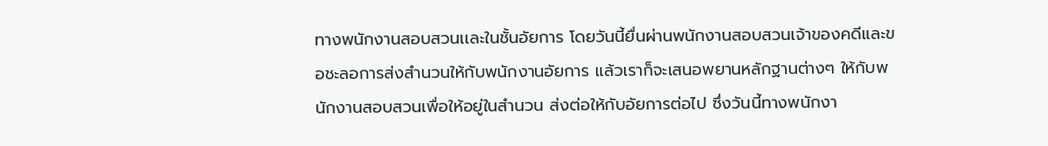ทางพนักงานสอบสวนเเละในชั้นอัยการ โดยวันนี้ยื่นผ่านพนักงานสอบสวนเจ้าของคดีและขอชะลอการส่งสำนวนให้กับพนักงานอัยการ แล้วเราก็จะเสนอพยานหลักฐานต่างๆ ให้กับพนักงานสอบสวนเพื่อให้อยู่ในสํานวน ส่งต่อให้กับอัยการต่อไป ซึ่งวันนี้ทางพนักงา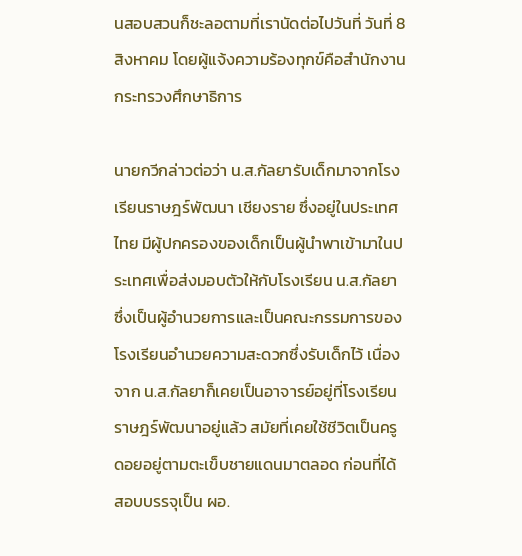นสอบสวนก็ชะลอตามที่เรานัดต่อไปวันที่ วันที่ 8 สิงหาคม โดยผู้แจ้งความร้องทุกข์คือสํานักงานกระทรวงศึกษาธิการ

นายกวีกล่าวต่อว่า น.ส.กัลยารับเด็กมาจากโรงเรียนราษฎร์พัฒนา เชียงราย ซึ่งอยู่ในประเทศไทย มีผู้ปกครองของเด็กเป็นผู้นําพาเข้ามาในประเทศเพื่อส่งมอบตัวให้กับโรงเรียน น.ส.กัลยา ซึ่งเป็นผู้อำนวยการและเป็นคณะกรรมการของโรงเรียนอํานวยความสะดวกซึ่งรับเด็กไว้ เนื่องจาก น.ส.กัลยาก็เคยเป็นอาจารย์อยู่ที่โรงเรียนราษฎร์พัฒนาอยู่แล้ว สมัยที่เคยใช้ชีวิตเป็นครูดอยอยู่ตามตะเข็บชายแดนมาตลอด ก่อนที่ได้สอบบรรจุเป็น ผอ.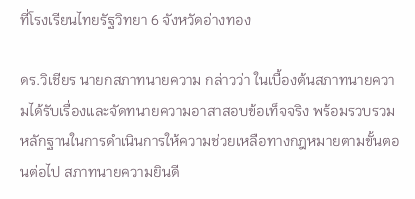ที่โรงเรียนไทยรัฐวิทยา 6 จังหวัดอ่างทอง

ดร.วิเชียร นายกสภาทนายความ กล่าวว่า ในเบื้องต้นสภาทนายความได้รับเรื่องและจัดทนายความอาสาสอบข้อเท็จจริง พร้อมรวบรวมหลักฐานในการดำเนินการให้ความช่วยเหลือทางกฎหมายตามขั้นตอนต่อไป สภาทนายความยินดี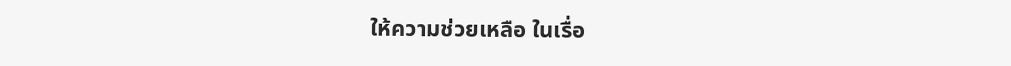ให้ความช่วยเหลือ ในเรื่อ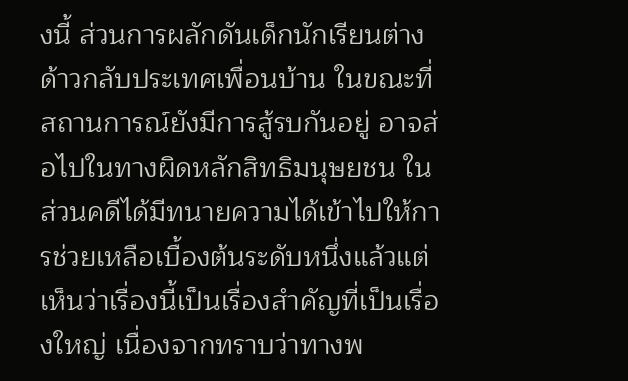งนี้ ส่วนการผลักดันเด็กนักเรียนต่างด้าวกลับประเทศเพื่อนบ้าน ในขณะที่สถานการณ์ยังมีการสู้รบกันอยู่ อาจส่อไปในทางผิดหลักสิทธิมนุษยชน ในส่วนคดีได้มีทนายความได้เข้าไปให้การช่วยเหลือเบื้องต้นระดับหนึ่งแล้วแต่เห็นว่าเรื่องนี้เป็นเรื่องสําคัญที่เป็นเรื่องใหญ่ เนื่องจากทราบว่าทางพ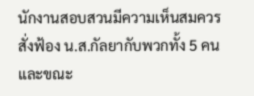นักงานสอบสวนมีความเห็นสมควรสั่งฟ้อง น.ส.กัลยากับพวกทั้ง 5 คน และขณะ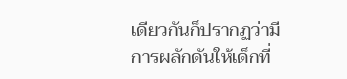เดียวกันก็ปรากฏว่ามีการผลักดันให้เด็กที่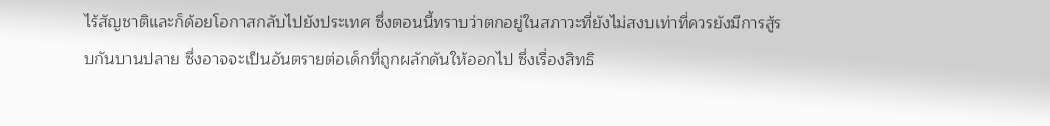ไร้สัญชาติและก็ด้อยโอกาสกลับไปยังประเทศ ซึ่งตอนนี้ทราบว่าตกอยู่ในสภาวะที่ยังไม่สงบเท่าที่ควรยังมีการสู้รบกันบานปลาย ซึ่งอาจจะเป็นอันตรายต่อเด็กที่ถูกผลักดันให้ออกไป ซึ่งเรื่องสิทธิ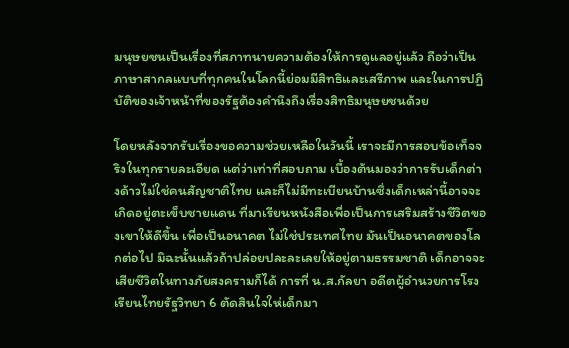มนุษยชนเป็นเรื่องที่สภาทนายความต้องให้การดูแลอยู่แล้ว ถือว่าเป็นภาษาสากลแบบที่ทุกคนในโลกนี้ย่อมมีสิทธิและเสรีภาพ และในการปฏิบัติของเจ้าหน้าที่ของรัฐต้องคํานึงถึงเรื่องสิทธิมนุษยชนด้วย

โดยหลังจากรับเรื่องขอความช่วยเหลือในวันนี้ เราจะมีการสอบข้อเท็จจริงในทุกรายละเอียด แต่ว่าเท่าที่สอบถาม เบื้องต้นมองว่าการรับเด็กต่างด้าวไม่ใช่คนสัญชาติไทย และก็ไม่มีทะเบียนบ้านซึ่งเด็กเหล่านี้อาจจะเกิดอยู่ตะเข็บชายแดน ที่มาเรียนหนังสือเพื่อเป็นการเสริมสร้างชีวิตของเขาให้ดีขึ้น เพื่อเป็นอนาคต ไม่ใช่ประเทศไทย มันเป็นอนาคตของโลกต่อไป มิฉะนั้นแล้วถ้าปล่อยปละละเลยให้อยู่ตามธรรมชาติ เด็กอาจจะเสียชีวิตในทางภัยสงครามก็ได้ การที่ น.ส.กัลยา อดีตผู้อำนวยการโรงเรียนไทยรัฐวิทยา 6 ตัดสินใจให่เด็กมา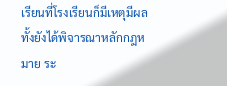เรียนที่โรงเรียนก็มีเหตุมีผล ทั้งยังได้พิจารณาหลักกฎหมาย ระ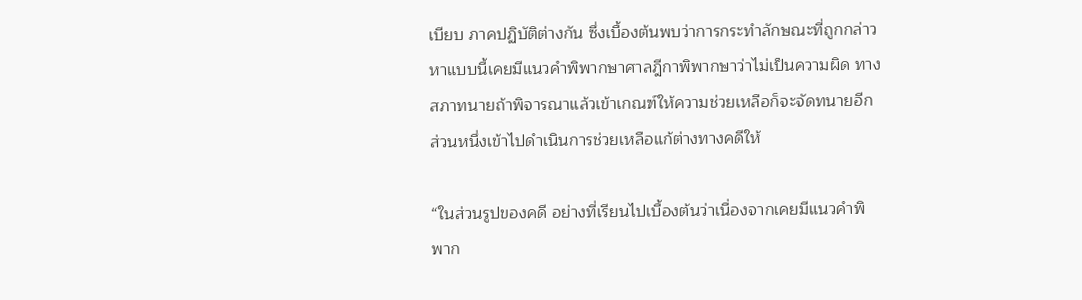เบียบ ภาคปฏิบัติต่างกัน ซึ่งเบื้องต้นพบว่าการกระทําลักษณะที่ถูกกล่าวหาแบบนี้เคยมีแนวคําพิพากษาศาลฎีกาพิพากษาว่าไม่เป็นความผิด ทางสภาทนายถ้าพิจารณาแล้วเข้าเกณฑ์ให้ความช่วยเหลือก็จะจัดทนายอีกส่วนหนึ่งเข้าไปดําเนินการช่วยเหลือแก้ต่างทางคดีให้

“ในส่วนรูปของคดี อย่างที่เรียนไปเบื้องต้นว่าเนื่องจากเคยมีแนวคําพิพาก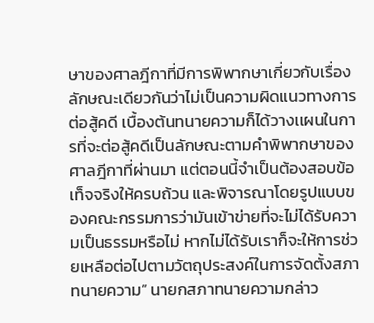ษาของศาลฎีกาที่มีการพิพากษาเกี่ยวกับเรื่องลักษณะเดียวกันว่าไม่เป็นความผิดแนวทางการต่อสู้คดี เบื้องต้นทนายความก็ได้วางเเผนในการที่จะต่อสู้คดีเป็นลักษณะตามคําพิพากษาของศาลฎีกาที่ผ่านมา แต่ตอนนี้จำเป็นต้องสอบข้อเท็จจริงให้ครบถ้วน และพิจารณาโดยรูปแบบของคณะกรรมการว่ามันเข้าข่ายที่จะไม่ได้รับความเป็นธรรมหรือไม่ หากไม่ได้รับเราก็จะให้การช่วยเหลือต่อไปตามวัตถุประสงค์ในการจัดตั้งสภาทนายความ” นายกสภาทนายความกล่าว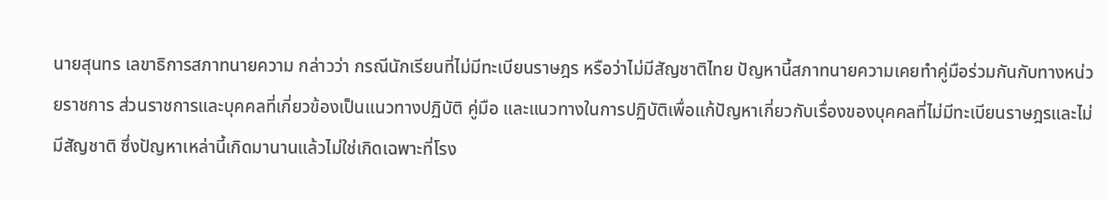นายสุนทร เลขาธิการสภาทนายความ กล่าวว่า กรณีนักเรียนที่ไม่มีทะเบียนราษฎร หรือว่าไม่มีสัญชาติไทย ปัญหานี้สภาทนายความเคยทําคู่มือร่วมกันกับทางหน่วยราชการ ส่วนราชการและบุคคลที่เกี่ยวข้องเป็นแนวทางปฏิบัติ คู่มือ และแนวทางในการปฏิบัติเพื่อแก้ปัญหาเกี่ยวกับเรื่องของบุคคลที่ไม่มีทะเบียนราษฎรและไม่มีสัญชาติ ซึ่งปัญหาเหล่านี้เกิดมานานแล้วไม่ใช่เกิดเฉพาะที่โรง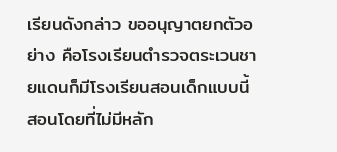เรียนดังกล่าว ขออนุญาตยกตัวอย่าง คือโรงเรียนตํารวจตระเวนชายแดนก็มีโรงเรียนสอนเด็กแบบนี้ สอนโดยที่ไม่มีหลัก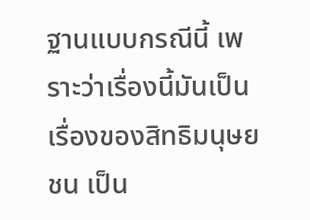ฐานแบบกรณีนี้ เพราะว่าเรื่องนี้มันเป็นเรื่องของสิทธิมนุษยชน เป็น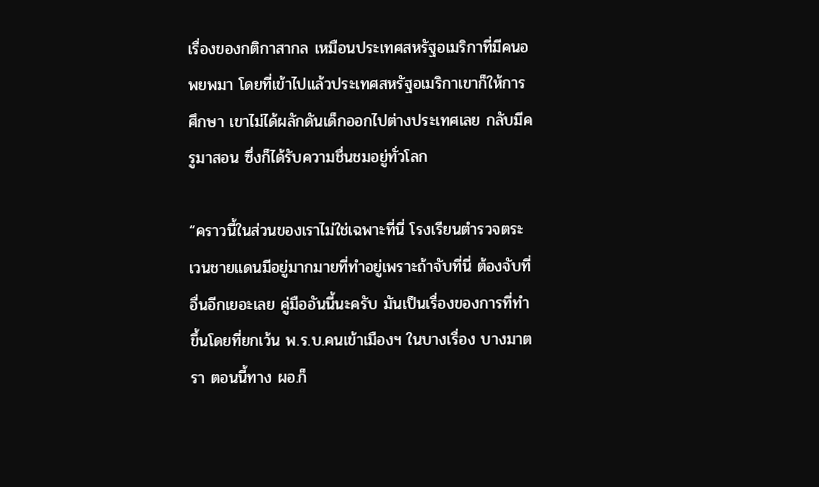เรื่องของกติกาสากล เหมือนประเทศสหรัฐอเมริกาที่มีคนอพยพมา โดยที่เข้าไปแล้วประเทศสหรัฐอเมริกาเขาก็ให้การศึกษา เขาไม่ได้ผลักดันเด็กออกไปต่างประเทศเลย กลับมีครูมาสอน ซึ่งก็ได้รับความชื่นชมอยู่ทั่วโลก

“คราวนี้ในส่วนของเราไม่ใช่เฉพาะที่นี่ โรงเรียนตํารวจตระเวนชายแดนมีอยู่มากมายที่ทําอยู่เพราะถ้าจับที่นี่ ต้องจับที่อื่นอีกเยอะเลย คู่มืออันนี้นะครับ มันเป็นเรื่องของการที่ทําขึ้นโดยที่ยกเว้น พ.ร.บ.คนเข้าเมืองฯ ในบางเรื่อง บางมาตรา ตอนนี้ทาง ผอ.ก็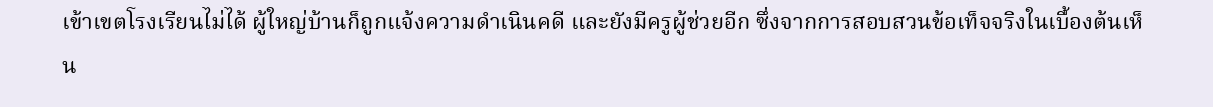เข้าเขตโรงเรียนไม่ได้ ผู้ใหญ่บ้านก็ถูกแจ้งความดําเนินคดี และยังมีครูผู้ช่วยอีก ซึ่งจากการสอบสวนข้อเท็จจริงในเบื้องต้นเห็น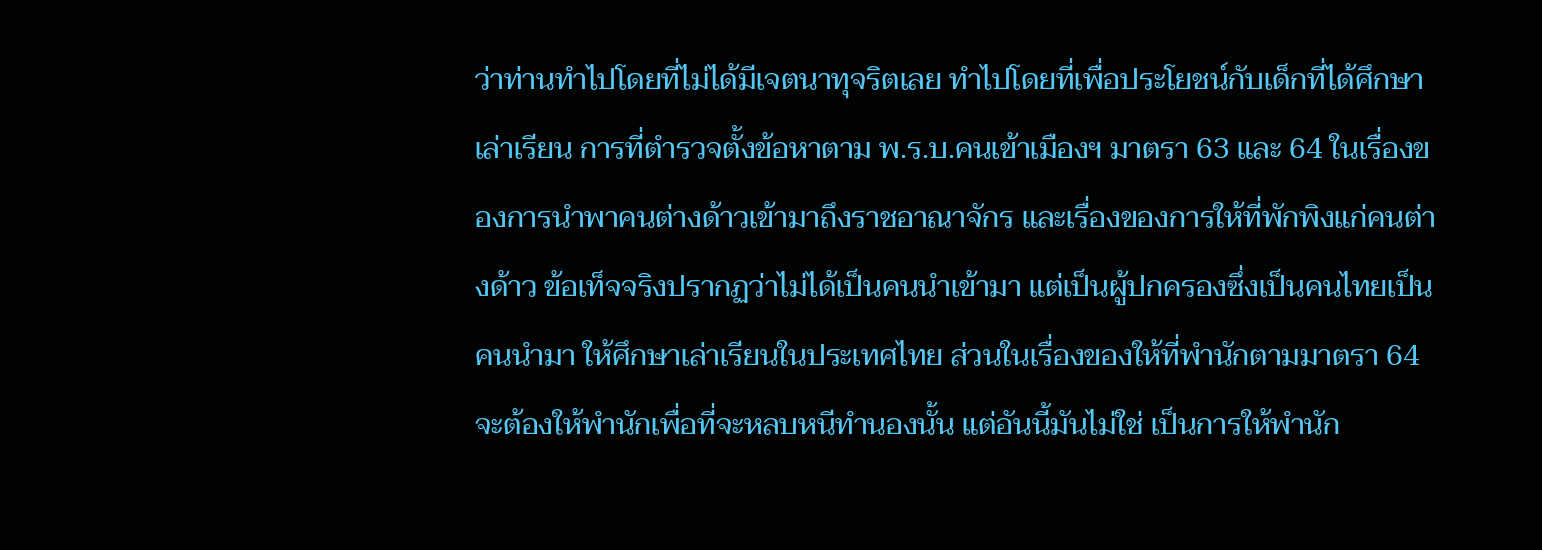ว่าท่านทําไปโดยที่ไม่ได้มีเจตนาทุจริตเลย ทําไปโดยที่เพื่อประโยชน์กับเด็กที่ได้ศึกษาเล่าเรียน การที่ตํารวจตั้งข้อหาตาม พ.ร.บ.คนเข้าเมืองฯ มาตรา 63 และ 64 ในเรื่องของการนําพาคนต่างด้าวเข้ามาถึงราชอาณาจักร และเรื่องของการให้ที่พักพิงแก่คนต่างด้าว ข้อเท็จจริงปรากฏว่าไม่ได้เป็นคนนําเข้ามา แต่เป็นผู้ปกครองซึ่งเป็นคนไทยเป็นคนนํามา ให้ศึกษาเล่าเรียนในประเทศไทย ส่วนในเรื่องของให้ที่พํานักตามมาตรา 64 จะต้องให้พำนักเพื่อที่จะหลบหนีทํานองนั้น แต่อันนี้มันไม่ใช่ เป็นการให้พำนัก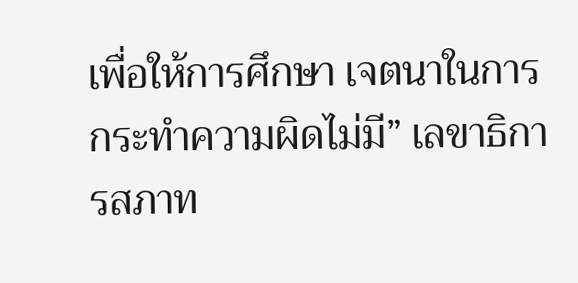เพื่อให้การศึกษา เจตนาในการกระทําความผิดไม่มี” เลขาธิการสภาท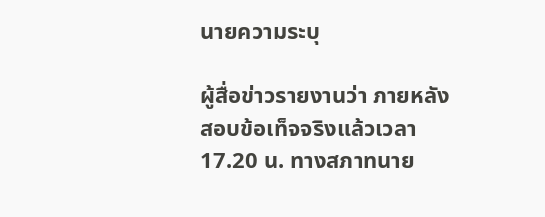นายความระบุ

ผู้สื่อข่าวรายงานว่า ภายหลังสอบข้อเท็จจริงแล้วเวลา 17.20 น. ทางสภาทนาย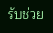รับช่วย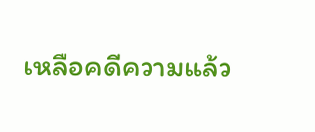เหลือคดีความแล้ว